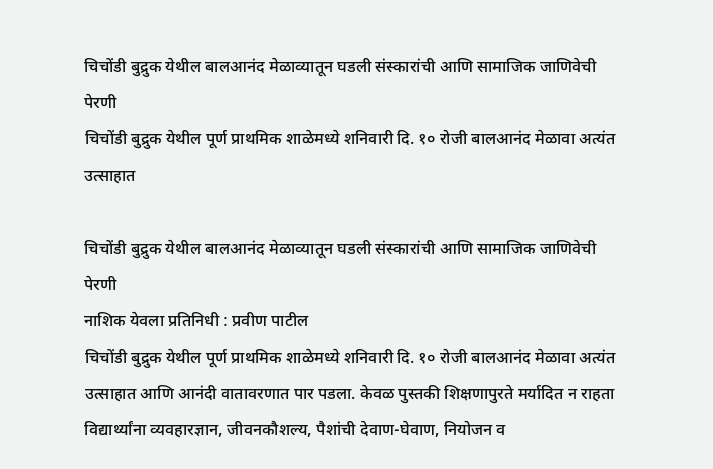चिचोंडी बुद्रुक येथील बालआनंद मेळाव्यातून घडली संस्कारांची आणि सामाजिक जाणिवेची पेरणी
चिचोंडी बुद्रुक येथील पूर्ण प्राथमिक शाळेमध्ये शनिवारी दि. १० रोजी बालआनंद मेळावा अत्यंत उत्साहात

चिचोंडी बुद्रुक येथील बालआनंद मेळाव्यातून घडली संस्कारांची आणि सामाजिक जाणिवेची पेरणी
नाशिक येवला प्रतिनिधी : प्रवीण पाटील
चिचोंडी बुद्रुक येथील पूर्ण प्राथमिक शाळेमध्ये शनिवारी दि. १० रोजी बालआनंद मेळावा अत्यंत उत्साहात आणि आनंदी वातावरणात पार पडला. केवळ पुस्तकी शिक्षणापुरते मर्यादित न राहता विद्यार्थ्यांना व्यवहारज्ञान, जीवनकौशल्य, पैशांची देवाण-घेवाण, नियोजन व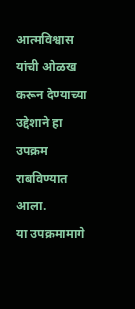आत्मविश्वास यांची ओळख करून देण्याच्या उद्देशाने हा उपक्रम राबविण्यात आला.
या उपक्रमामागे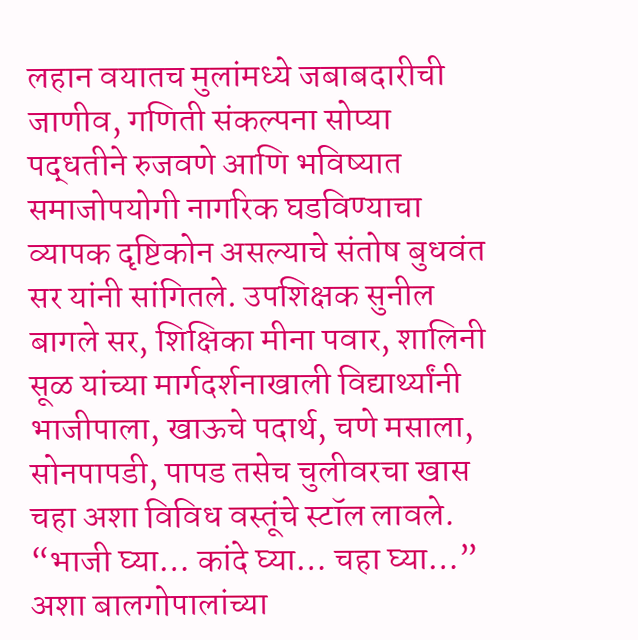लहान वयातच मुलांमध्ये जबाबदारीची जाणीव, गणिती संकल्पना सोप्या पद्धतीने रुजवणे आणि भविष्यात समाजोपयोगी नागरिक घडविण्याचा व्यापक दृष्टिकोन असल्याचे संतोष बुधवंत सर यांनी सांगितले. उपशिक्षक सुनील बागले सर, शिक्षिका मीना पवार, शालिनी सूळ यांच्या मार्गदर्शनाखाली विद्यार्थ्यांनी भाजीपाला, खाऊचे पदार्थ, चणे मसाला, सोनपापडी, पापड तसेच चुलीवरचा खास चहा अशा विविध वस्तूंचे स्टॉल लावले.
“भाजी घ्या… कांदे घ्या… चहा घ्या…” अशा बालगोपालांच्या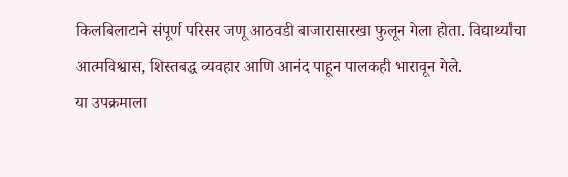किलबिलाटाने संपूर्ण परिसर जणू आठवडी बाजारासारखा फुलून गेला होता. विद्यार्थ्यांचा आत्मविश्वास, शिस्तबद्ध व्यवहार आणि आनंद पाहून पालकही भारावून गेले.
या उपक्रमाला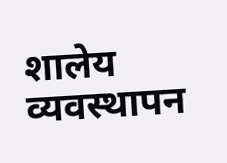शालेय व्यवस्थापन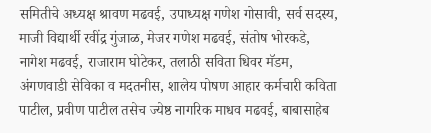समितीचे अध्यक्ष श्रावण मढवई, उपाध्यक्ष गणेश गोसावी, सर्व सदस्य, माजी विद्यार्थी रवींद्र गुंजाळ, मेजर गणेश मढवई, संतोष भोरकडे, नागेश मढवई, राजाराम घोटेकर, तलाठी सविता धिवर मॅडम, अंगणवाडी सेविका व मदतनीस, शालेय पोषण आहार कर्मचारी कविता पाटील, प्रवीण पाटील तसेच ज्येष्ठ नागरिक माधव मढवई, बाबासाहेब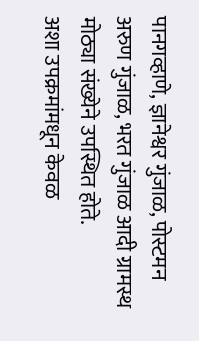पानगव्हाणे, ज्ञानेश्वर गुंजाळ, पोस्टमन अरुण गुंजाळ, भरत गुंजाळ आदी ग्रामस्थ मोठ्या संख्येने उपस्थित होते.
अशा उपक्रमांमधून केवळ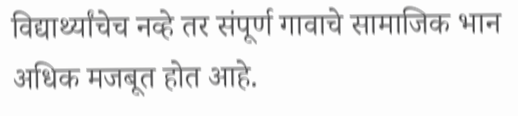विद्यार्थ्यांचेच नव्हे तर संपूर्ण गावाचे सामाजिक भान अधिक मजबूत होत आहे.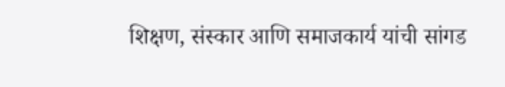शिक्षण, संस्कार आणि समाजकार्य यांची सांगड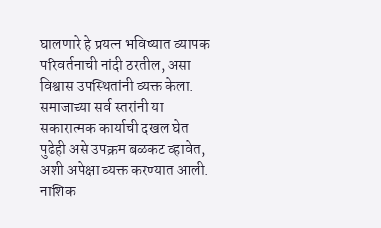घालणारे हे प्रयत्न भविष्यात व्यापक परिवर्तनाची नांदी ठरतील, असा विश्वास उपस्थितांनी व्यक्त केला. समाजाच्या सर्व स्तरांनी या सकारात्मक कार्याची दखल घेत पुढेही असे उपक्रम बळकट व्हावेत, अशी अपेक्षा व्यक्त करण्यात आली.
नाशिक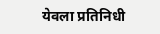येवला प्रतिनिधी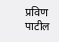प्रविण पाटील